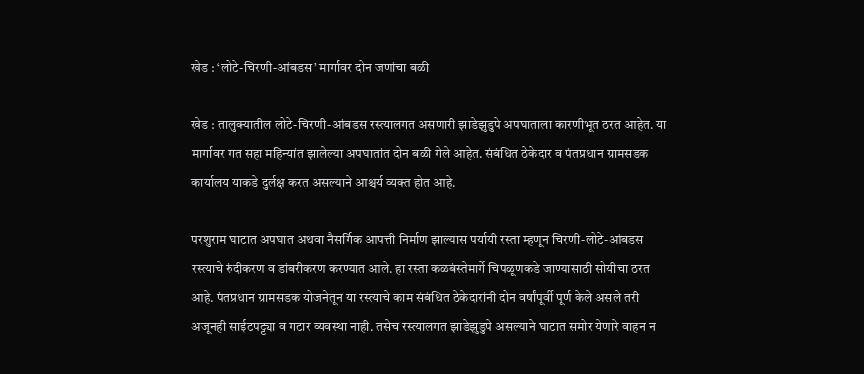खेड : ‘लोटे-चिरणी-आंबडस’ मार्गावर दोन जणांचा बळी

खेड : तालुक्यातील लोटे-चिरणी-आंबडस रस्त्यालगत असणारी झाडेझुडुपे अपघाताला कारणीभूत ठरत आहेत. या मार्गावर गत सहा महिन्यांत झालेल्या अपघातांत दोन बळी गेले आहेत. संबंधित ठेकेदार व पंतप्रधान ग्रामसडक कार्यालय याकडे दुर्लक्ष करत असल्याने आश्चर्य व्यक्त होत आहे.

परशुराम घाटात अपघात अथवा नैसर्गिक आपत्ती निर्माण झाल्यास पर्यायी रस्ता म्हणून चिरणी-लोटे-आंबडस रस्त्याचे रुंदीकरण व डांबरीकरण करण्यात आले. हा रस्ता कळबंस्तेमार्गे चिपळूणकडे जाण्यासाठी सोयीचा ठरत आहे. पंतप्रधान ग्रामसडक योजनेतून या रस्त्याचे काम संबंधित ठेकेदारांनी दोन वर्षांपूर्वी पूर्ण केले असले तरी अजूनही साईटपट्ट्या व गटार व्यवस्था नाही. तसेच रस्त्यालगत झाडेझुडुपे असल्याने घाटात समोर येणारे वाहन न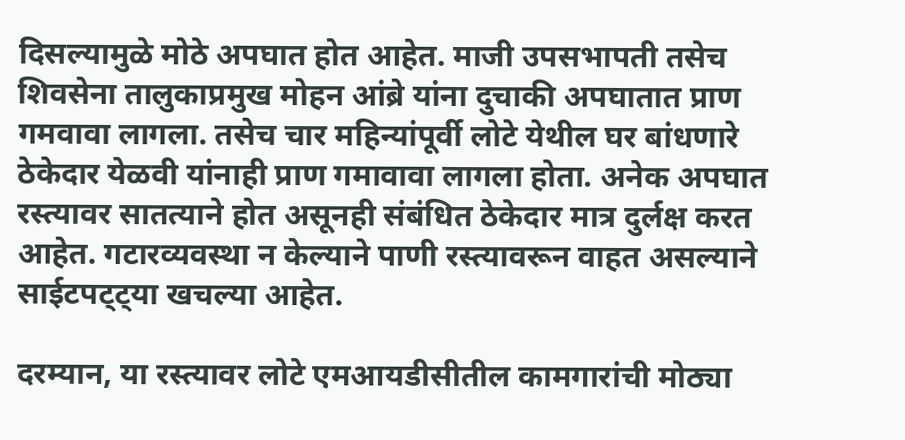दिसल्यामुळे मोठे अपघात होत आहेत. माजी उपसभापती तसेच शिवसेना तालुकाप्रमुख मोहन आंब्रे यांना दुचाकी अपघातात प्राण गमवावा लागला. तसेच चार महिन्यांपूर्वी लोटे येथील घर बांधणारे ठेकेदार येळवी यांनाही प्राण गमावावा लागला होता. अनेक अपघात रस्त्यावर सातत्याने होत असूनही संबंधित ठेकेदार मात्र दुर्लक्ष करत आहेत. गटारव्यवस्था न केल्याने पाणी रस्त्यावरून वाहत असल्याने साईटपट्ट्या खचल्या आहेत.

दरम्यान, या रस्त्यावर लोटे एमआयडीसीतील कामगारांची मोठ्या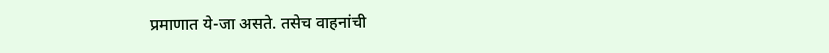प्रमाणात ये-जा असते. तसेच वाहनांची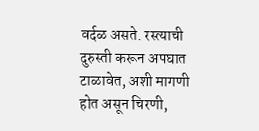वर्दळ असते. रस्त्याची दुरुस्ती करून अपघात टाळावेत, अशी मागणी होत असून चिरणी,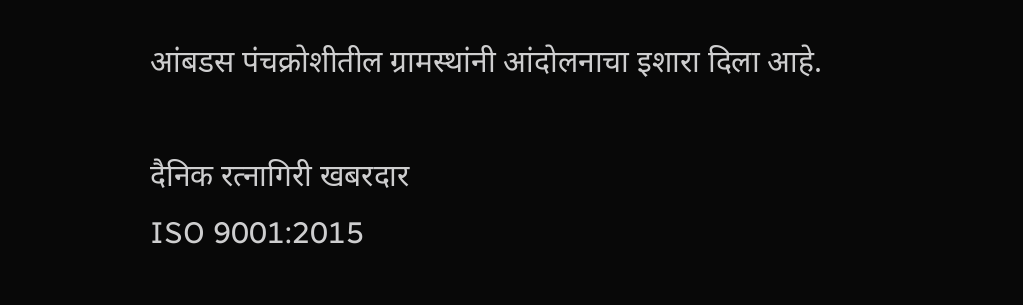आंबडस पंचक्रोशीतील ग्रामस्थांनी आंदोलनाचा इशारा दिला आहे.

दैनिक रत्नागिरी खबरदार
ISO 9001:2015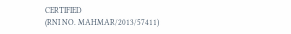CERTIFIED
(RNI NO. MAHMAR/2013/57411)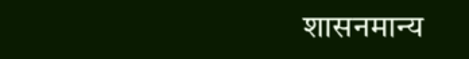शासनमान्य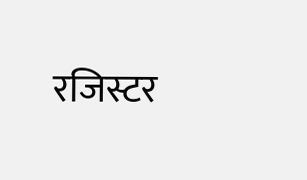रजिस्टर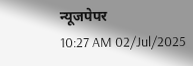न्यूजपेपर
10:27 AM 02/Jul/2025